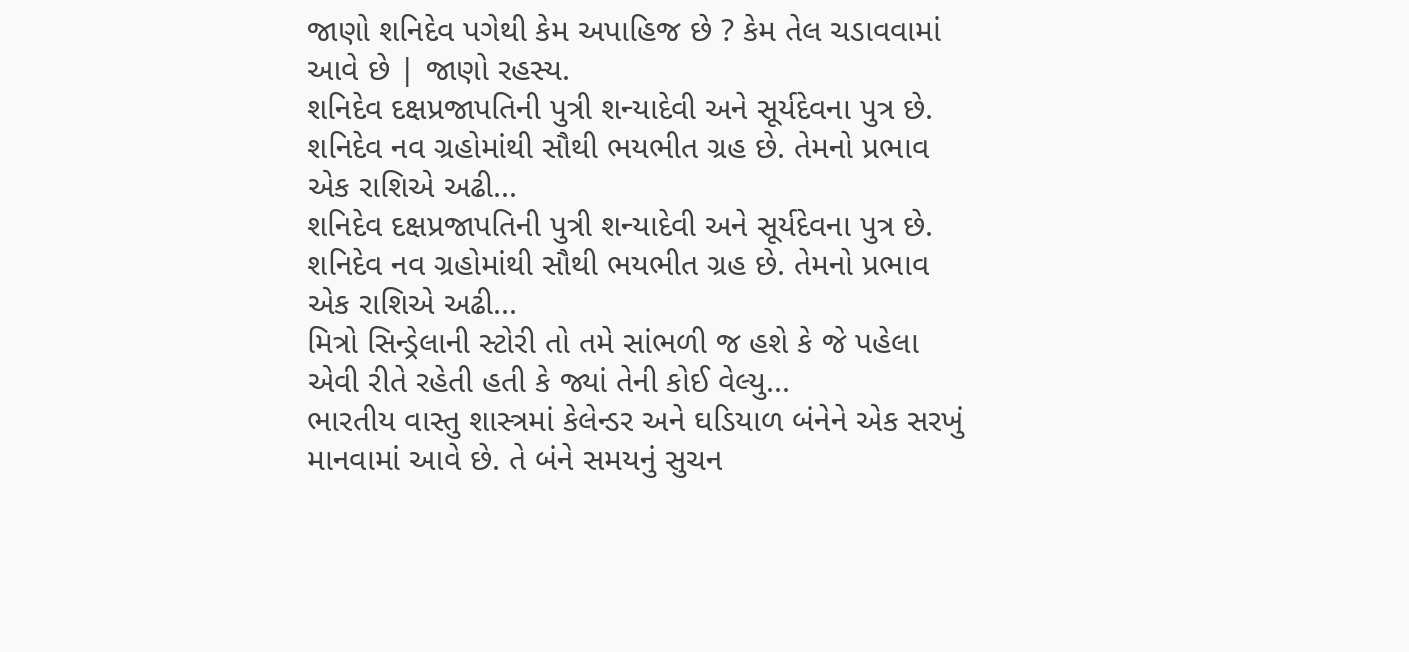જાણો શનિદેવ પગેથી કેમ અપાહિજ છે ? કેમ તેલ ચડાવવામાં આવે છે | જાણો રહસ્ય.
શનિદેવ દક્ષપ્રજાપતિની પુત્રી શન્યાદેવી અને સૂર્યદેવના પુત્ર છે. શનિદેવ નવ ગ્રહોમાંથી સૌથી ભયભીત ગ્રહ છે. તેમનો પ્રભાવ એક રાશિએ અઢી...
શનિદેવ દક્ષપ્રજાપતિની પુત્રી શન્યાદેવી અને સૂર્યદેવના પુત્ર છે. શનિદેવ નવ ગ્રહોમાંથી સૌથી ભયભીત ગ્રહ છે. તેમનો પ્રભાવ એક રાશિએ અઢી...
મિત્રો સિન્ડ્રેલાની સ્ટોરી તો તમે સાંભળી જ હશે કે જે પહેલા એવી રીતે રહેતી હતી કે જ્યાં તેની કોઈ વેલ્યુ...
ભારતીય વાસ્તુ શાસ્ત્રમાં કેલેન્ડર અને ઘડિયાળ બંનેને એક સરખું માનવામાં આવે છે. તે બંને સમયનું સુચન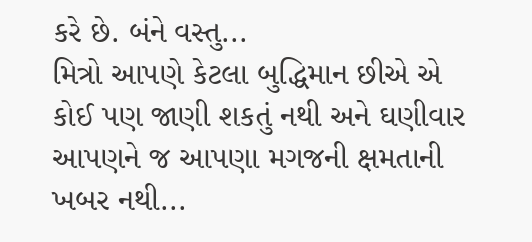કરે છે. બંને વસ્તુ...
મિત્રો આપણે કેટલા બુદ્ધિમાન છીએ એ કોઈ પણ જાણી શકતું નથી અને ઘણીવાર આપણને જ આપણા મગજની ક્ષમતાની ખબર નથી...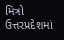મિત્રો ઉત્તરપ્રદેશમાં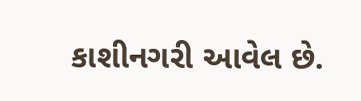કાશીનગરી આવેલ છે.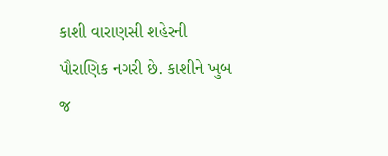કાશી વારાણસી શહેરની પૌરાણિક નગરી છે. કાશીને ખુબ જ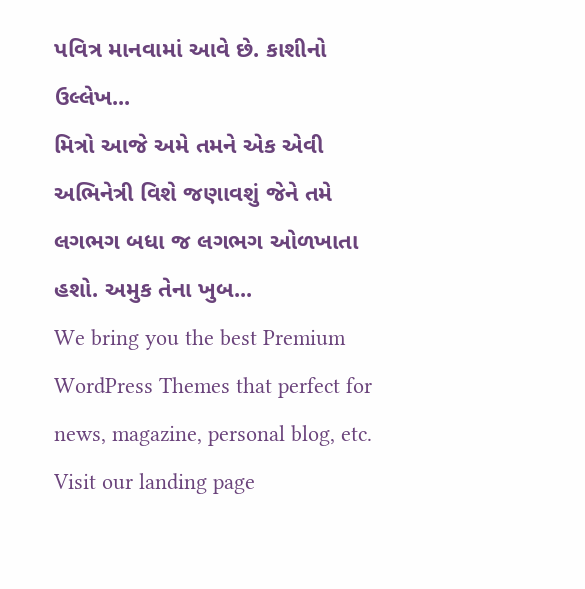પવિત્ર માનવામાં આવે છે. કાશીનો ઉલ્લેખ...
મિત્રો આજે અમે તમને એક એવી અભિનેત્રી વિશે જણાવશું જેને તમે લગભગ બધા જ લગભગ ઓળખાતા હશો. અમુક તેના ખુબ...
We bring you the best Premium WordPress Themes that perfect for news, magazine, personal blog, etc. Visit our landing page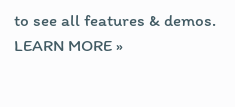to see all features & demos.
LEARN MORE »